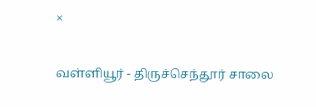×

வள்ளியூர் - திருச்செந்தூர் சாலை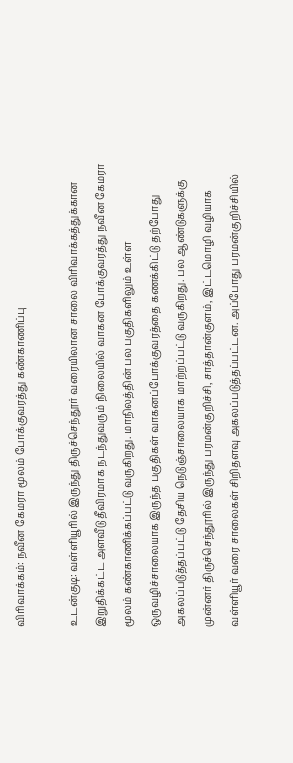விரிவாக்கம்: நவீன கேமரா மூலம் போக்குவரத்து கண்காணிப்பு

உடன்குடி: வள்ளியூரில் இருந்து திருச்செந்தூர் வரையிலான சாலை விரிவாக்கத்துக்கான இறுதிக்கட்ட அளவீடு தீவிரமாக நடந்துவரும் நிலையில் வாகன போக்குவரத்து நவீன கேமரா மூலம் கண்காணிக்கப்பட்டு வருகிறது. மாநிலத்தின் பல பகுதிகளிலும் உள்ள ஒருவழிச்சாலையாக இருந்த பகுதிகள் வாகனப்போக்குவரத்தை கணக்கிட்டு தற்போது அகலப்படுத்தப்பட்டு தேசிய நெடுஞ்சாலையாக மாற்றப்பட்டு வருகிறது. பல ஆண்டுகளுக்கு முன்னர் திருச்செந்தூரில் இருந்து பரமன்குறிச்சி, சாத்தான்குளம், இட்டமொழி வழியாக வள்ளியூர் வரை சாலைகள் சிறிதளவு அகலப்படுத்தப்பட்டன. அப்போது பரமன்குறிச்சியில்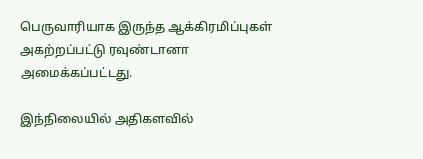பெருவாரியாக இருந்த ஆக்கிரமிப்புகள் அகற்றப்பட்டு ரவுண்டானா அமைக்கப்பட்டது.

இந்நிலையில் அதிகளவில்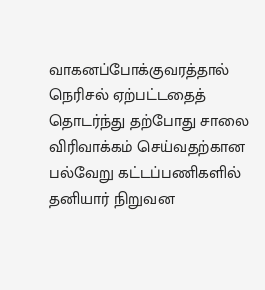வாகனப்போக்குவரத்தால் நெரிசல் ஏற்பட்டதைத் தொடர்ந்து தற்போது சாலை விரிவாக்கம் செய்வதற்கான பல்வேறு கட்டப்பணிகளில் தனியார் நிறுவன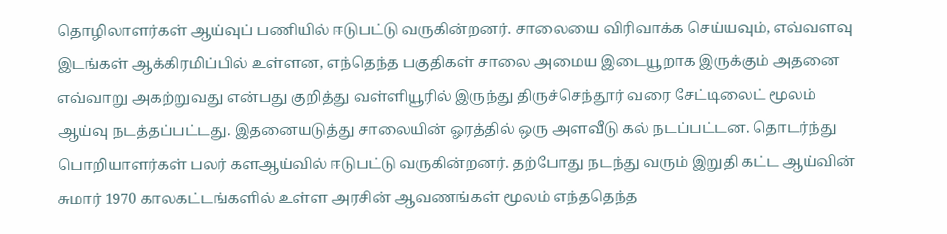தொழிலாளர்கள் ஆய்வுப் பணியில் ஈடுபட்டு வருகின்றனர். சாலையை விரிவாக்க செய்யவும், எவ்வளவு இடங்கள் ஆக்கிரமிப்பில் உள்ளன, எந்தெந்த பகுதிகள் சாலை அமைய இடையூறாக இருக்கும் அதனை எவ்வாறு அகற்றுவது என்பது குறித்து வள்ளியூரில் இருந்து திருச்செந்தூர் வரை சேட்டிலைட் மூலம் ஆய்வு நடத்தப்பட்டது. இதனையடுத்து சாலையின் ஓரத்தில் ஒரு அளவீடு கல் நடப்பட்டன. தொடர்ந்து பொறியாளர்கள் பலர் களஆய்வில் ஈடுபட்டு வருகின்றனர். தற்போது நடந்து வரும் இறுதி கட்ட ஆய்வின் சுமார் 1970 காலகட்டங்களில் உள்ள அரசின் ஆவணங்கள் மூலம் எந்ததெந்த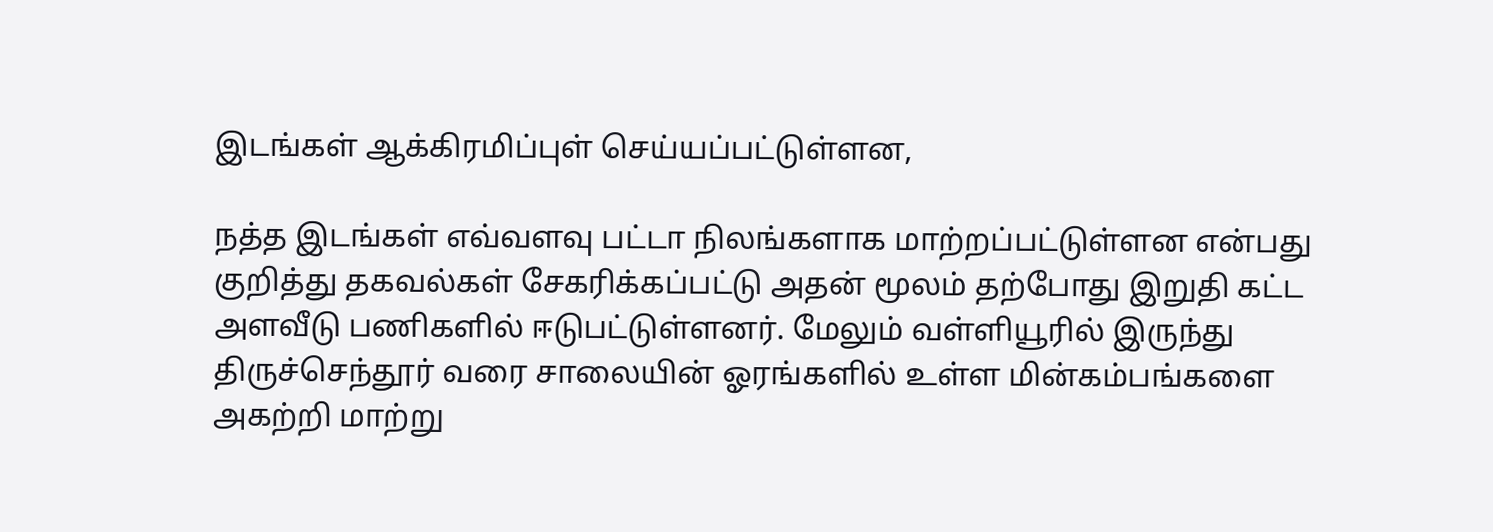இடங்கள் ஆக்கிரமிப்புள் செய்யப்பட்டுள்ளன,

நத்த இடங்கள் எவ்வளவு பட்டா நிலங்களாக மாற்றப்பட்டுள்ளன என்பது குறித்து தகவல்கள் சேகரிக்கப்பட்டு அதன் மூலம் தற்போது இறுதி கட்ட அளவீடு பணிகளில் ஈடுபட்டுள்ளனர். மேலும் வள்ளியூரில் இருந்து திருச்செந்தூர் வரை சாலையின் ஓரங்களில் உள்ள மின்கம்பங்களை அகற்றி மாற்று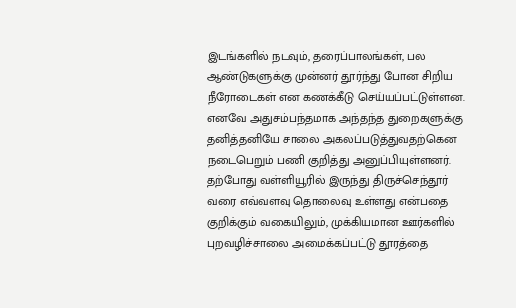இடங்களில் நடவும், தரைப்பாலங்கள், பல ஆண்டுகளுக்கு முன்னர் தூர்ந்து போன சிறிய நீரோடைகள் என கணக்கீடு செய்யப்பட்டுள்ளன. எனவே அதுசம்பந்தமாக அந்தந்த துறைகளுக்கு தனித்தனியே சாலை அகலப்படுத்துவதற்கென நடைபெறும் பணி குறித்து அனுப்பியுள்ளனர்.
தற்போது வள்ளியூரில் இருந்து திருச்செந்தூர் வரை எவ்வளவு தொலைவு உள்ளது என்பதை குறிக்கும் வகையிலும், முக்கியமான ஊர்களில் புறவழிச்சாலை அமைக்கப்பட்டு தூரத்தை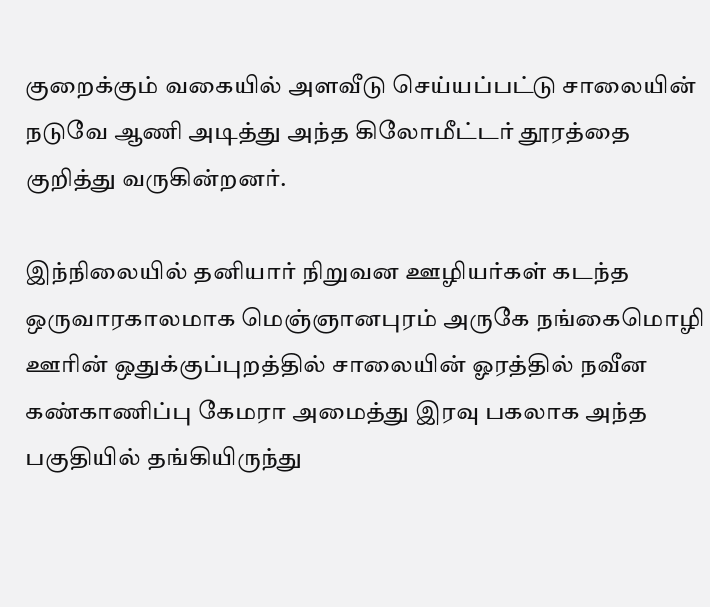குறைக்கும் வகையில் அளவீடு செய்யப்பட்டு சாலையின் நடுவே ஆணி அடித்து அந்த கிலோமீட்டர் தூரத்தை குறித்து வருகின்றனர்.

இந்நிலையில் தனியார் நிறுவன ஊழியர்கள் கடந்த ஒருவாரகாலமாக மெஞ்ஞானபுரம் அருகே நங்கைமொழி ஊரின் ஒதுக்குப்புறத்தில் சாலையின் ஓரத்தில் நவீன கண்காணிப்பு கேமரா அமைத்து இரவு பகலாக அந்த பகுதியில் தங்கியிருந்து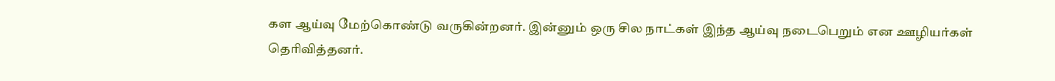கள ஆய்வு மேற்கொண்டு வருகின்றனர். இன்னும் ஒரு சில நாட்கள் இந்த ஆய்வு நடைபெறும் என ஊழியர்கள் தெரிவித்தனர்.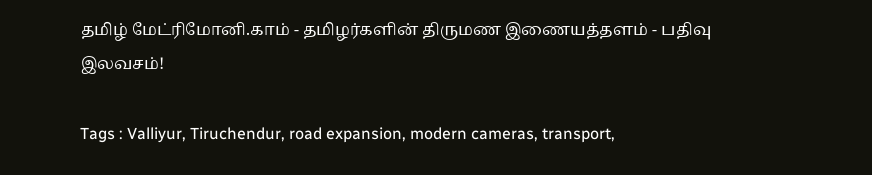தமிழ் மேட்ரிமோனி.காம் - தமிழர்களின் திருமண இணையத்தளம் - பதிவு இலவசம்!

Tags : Valliyur, Tiruchendur, road expansion, modern cameras, transport,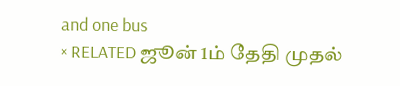and one bus
× RELATED ஜூன் 1ம் தேதி முதல்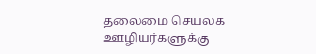தலைமை செயலக ஊழியர்களுக்கு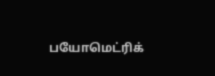பயோமெட்ரிக்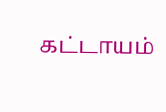கட்டாயம்